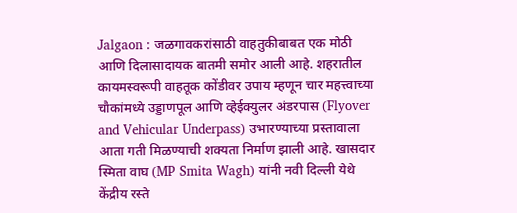Jalgaon : जळगावकरांसाठी वाहतुकीबाबत एक मोठी आणि दिलासादायक बातमी समोर आली आहे. शहरातील कायमस्वरूपी वाहतूक कोंडीवर उपाय म्हणून चार महत्त्वाच्या चौकांमध्ये उड्डाणपूल आणि व्हेईक्युलर अंडरपास (Flyover and Vehicular Underpass) उभारण्याच्या प्रस्तावाला आता गती मिळण्याची शक्यता निर्माण झाली आहे. खासदार स्मिता वाघ (MP Smita Wagh) यांनी नवी दिल्ली येथे केंद्रीय रस्ते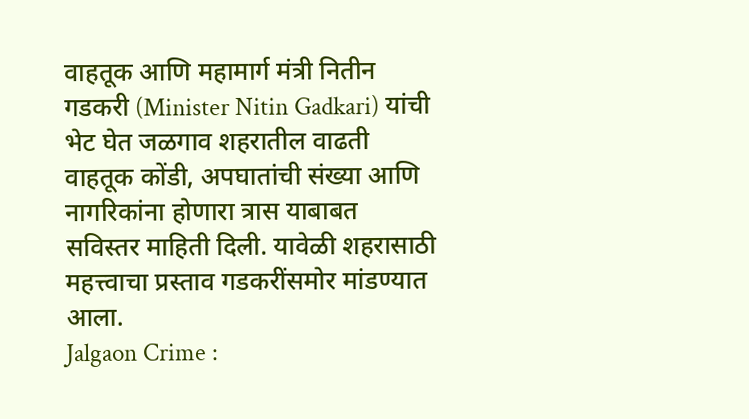वाहतूक आणि महामार्ग मंत्री नितीन गडकरी (Minister Nitin Gadkari) यांची भेट घेत जळगाव शहरातील वाढती वाहतूक कोंडी, अपघातांची संख्या आणि नागरिकांना होणारा त्रास याबाबत सविस्तर माहिती दिली. यावेळी शहरासाठी महत्त्वाचा प्रस्ताव गडकरींसमोर मांडण्यात आला.
Jalgaon Crime :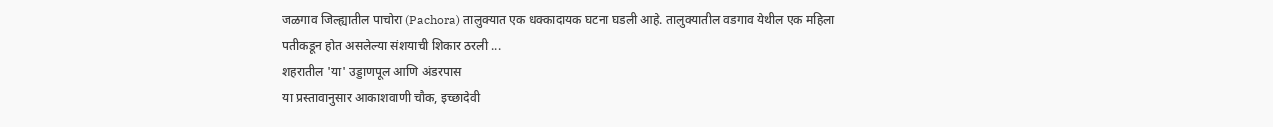जळगाव जिल्ह्यातील पाचोरा (Pachora) तालुक्यात एक धक्कादायक घटना घडली आहे. तालुक्यातील वडगाव येथील एक महिला पतीकडून होत असलेल्या संशयाची शिकार ठरली ...
शहरातील 'या' उड्डाणपूल आणि अंडरपास
या प्रस्तावानुसार आकाशवाणी चौक, इच्छादेवी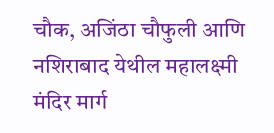चौक, अजिंठा चौफुली आणि नशिराबाद येथील महालक्ष्मी मंदिर मार्ग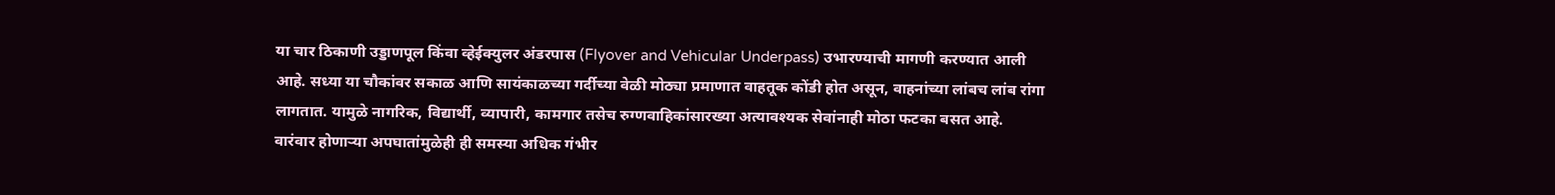या चार ठिकाणी उड्डाणपूल किंवा व्हेईक्युलर अंडरपास (Flyover and Vehicular Underpass) उभारण्याची मागणी करण्यात आली आहे. सध्या या चौकांवर सकाळ आणि सायंकाळच्या गर्दीच्या वेळी मोठ्या प्रमाणात वाहतूक कोंडी होत असून, वाहनांच्या लांबच लांब रांगा लागतात. यामुळे नागरिक, विद्यार्थी, व्यापारी, कामगार तसेच रुग्णवाहिकांसारख्या अत्यावश्यक सेवांनाही मोठा फटका बसत आहे. वारंवार होणाऱ्या अपघातांमुळेही ही समस्या अधिक गंभीर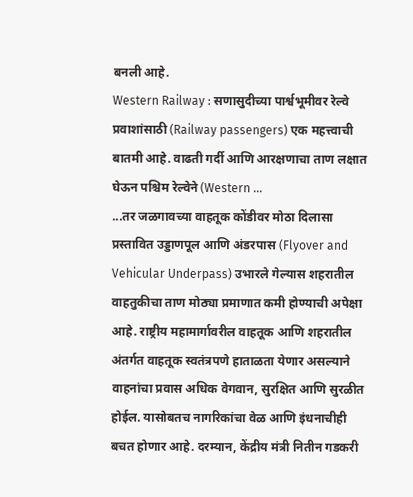बनली आहे.
Western Railway : सणासुदीच्या पार्श्वभूमीवर रेल्वे प्रवाशांसाठी (Railway passengers) एक महत्त्वाची बातमी आहे. वाढती गर्दी आणि आरक्षणाचा ताण लक्षात घेऊन पश्चिम रेल्वेने (Western ...
...तर जळगावच्या वाहतूक कोंडीवर मोठा दिलासा
प्रस्तावित उड्डाणपूल आणि अंडरपास (Flyover and Vehicular Underpass) उभारले गेल्यास शहरातील वाहतुकीचा ताण मोठ्या प्रमाणात कमी होण्याची अपेक्षा आहे. राष्ट्रीय महामार्गावरील वाहतूक आणि शहरातील अंतर्गत वाहतूक स्वतंत्रपणे हाताळता येणार असल्याने वाहनांचा प्रवास अधिक वेगवान, सुरक्षित आणि सुरळीत होईल. यासोबतच नागरिकांचा वेळ आणि इंधनाचीही बचत होणार आहे. दरम्यान, केंद्रीय मंत्री नितीन गडकरी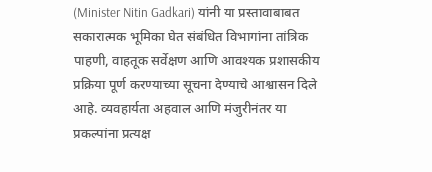(Minister Nitin Gadkari) यांनी या प्रस्तावाबाबत सकारात्मक भूमिका घेत संबंधित विभागांना तांत्रिक पाहणी, वाहतूक सर्वेक्षण आणि आवश्यक प्रशासकीय प्रक्रिया पूर्ण करण्याच्या सूचना देण्याचे आश्वासन दिले आहे. व्यवहार्यता अहवाल आणि मंजुरीनंतर या प्रकल्पांना प्रत्यक्ष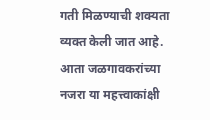गती मिळण्याची शक्यता व्यक्त केली जात आहे.
आता जळगावकरांच्या नजरा या महत्त्वाकांक्षी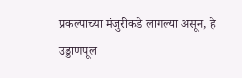प्रकल्पाच्या मंजुरीकडे लागल्या असून, हे उड्डाणपूल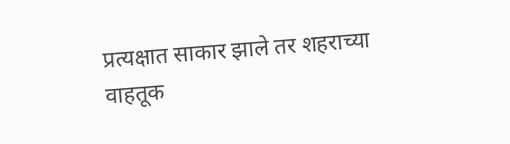प्रत्यक्षात साकार झाले तर शहराच्या वाहतूक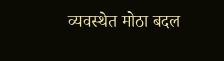व्यवस्थेत मोठा बदल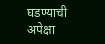घडण्याची अपेक्षा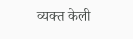व्यक्त केली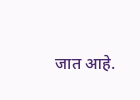जात आहे.